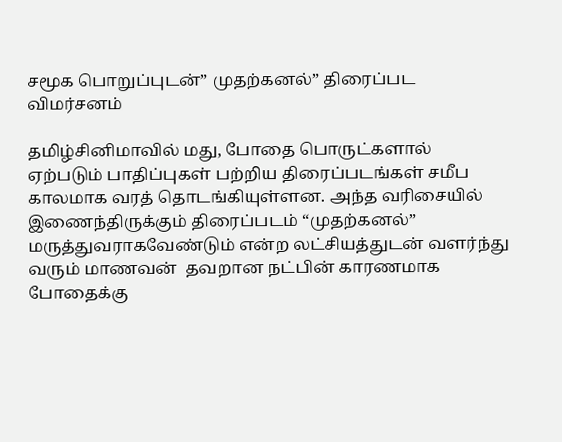சமூக பொறுப்புடன்” முதற்கனல்” திரைப்பட விமர்சனம்

தமிழ்சினிமாவில் மது, போதை பொருட்களால் ஏற்படும் பாதிப்புகள் பற்றிய திரைப்படங்கள் சமீப காலமாக வரத் தொடங்கியுள்ளன. அந்த வரிசையில் இணைந்திருக்கும் திரைப்படம் “முதற்கனல்”
மருத்துவராகவேண்டும் என்ற லட்சியத்துடன் வளர்ந்து வரும் மாணவன்  தவறான நட்பின் காரணமாக போதைக்கு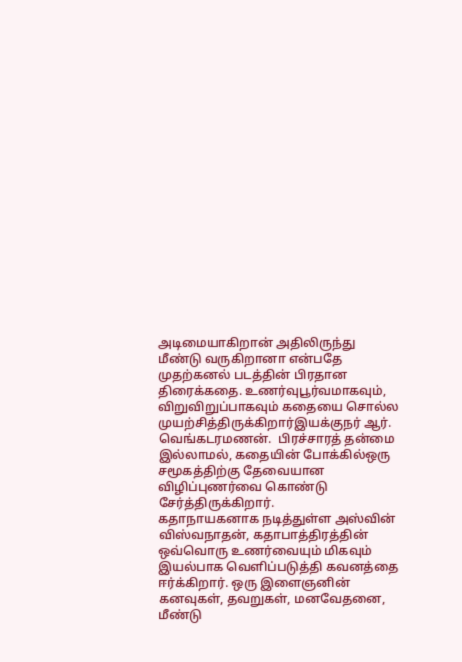அடிமையாகிறான் அதிலிருந்து மீண்டு வருகிறானா என்பதே முதற்கனல் படத்தின் பிரதான திரைக்கதை. உணர்வுபூர்வமாகவும், விறுவிறுப்பாகவும் கதையை சொல்ல முயற்சித்திருக்கிறார்இயக்குநர் ஆர். வெங்கடரமணன்.  பிரச்சாரத் தன்மை இல்லாமல், கதையின் போக்கில்ஒரு சமூகத்திற்கு தேவையான விழிப்புணர்வை கொண்டு சேர்த்திருக்கிறார்.
கதாநாயகனாக நடித்துள்ள அஸ்வின் விஸ்வநாதன், கதாபாத்திரத்தின் ஒவ்வொரு உணர்வையும் மிகவும் இயல்பாக வெளிப்படுத்தி கவனத்தை ஈர்க்கிறார். ஒரு இளைஞனின் கனவுகள், தவறுகள், மனவேதனை, மீண்டு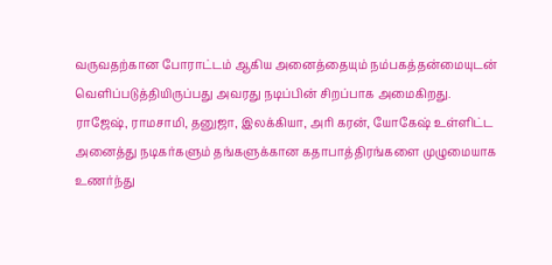வருவதற்கான போராட்டம் ஆகிய அனைத்தையும் நம்பகத்தன்மையுடன் வெளிப்படுத்தியிருப்பது அவரது நடிப்பின் சிறப்பாக அமைகிறது.
ராஜேஷ், ராமசாமி, தனுஜா, இலக்கியா, அரி கரன், யோகேஷ் உள்ளிட்ட அனைத்து நடிகர்களும் தங்களுக்கான கதாபாத்திரங்களை முழுமையாக உணர்ந்து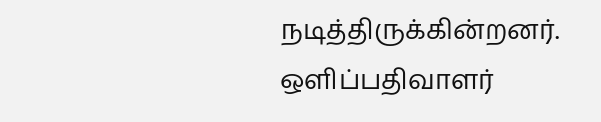நடித்திருக்கின்றனர்.
ஒளிப்பதிவாளர்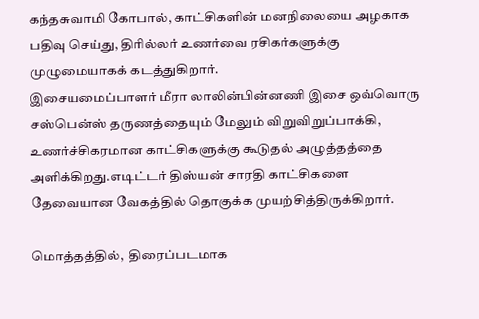கந்தசுவாமி கோபால், காட்சிகளின் மனநிலையை அழகாக பதிவு செய்து, திரில்லர் உணர்வை ரசிகர்களுக்கு முழுமையாகக் கடத்துகிறார்.
இசையமைப்பாளர் மீரா லாலின்பின்னணி இசை ஒவ்வொரு சஸ்பென்ஸ் தருணத்தையும் மேலும் விறுவிறுப்பாக்கி, உணர்ச்சிகரமான காட்சிகளுக்கு கூடுதல் அழுத்தத்தை அளிக்கிறது.எடிட்டர் திஸ்யன் சாரதி காட்சிகளை தேவையான வேகத்தில் தொகுக்க முயற்சித்திருக்கிறார்.

மொத்தத்தில்,  திரைப்படமாக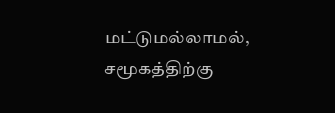மட்டுமல்லாமல், சமூகத்திற்கு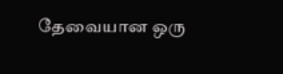தேவையான ஒரு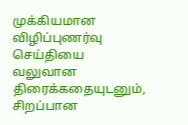முக்கியமான விழிப்புணர்வு செய்தியை வலுவான திரைக்கதையுடனும், சிறப்பான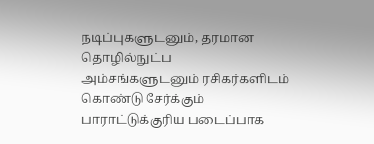நடிப்புகளுடனும், தரமான தொழில்நுட்ப அம்சங்களுடனும் ரசிகர்களிடம் கொண்டு சேர்க்கும் பாராட்டுக்குரிய படைப்பாக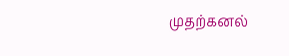முதற்கனல்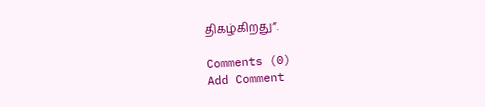திகழ்கிறது”.

Comments (0)
Add Comment